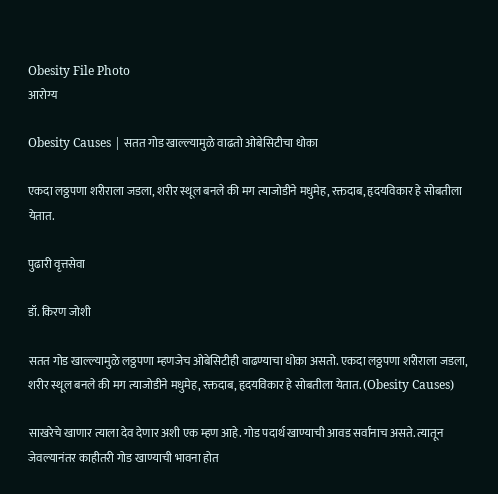Obesity File Photo
आरोग्य

Obesity Causes | सतत गोड खाल्ल्यामुळे वाढतो ओबेसिटीचा धोका

एकदा लठ्ठपणा शरीराला जडला, शरीर स्थूल बनले की मग त्याजोडीने मधुमेह, रक्तदाब, हृदयविकार हे सोबतीला येतात.

पुढारी वृत्तसेवा

डॉ. किरण जोशी

सतत गोड खाल्ल्यामुळे लठ्ठपणा म्हणजेच ओबेसिटीही वाढण्याचा धोका असतो. एकदा लठ्ठपणा शरीराला जडला, शरीर स्थूल बनले की मग त्याजोडीने मधुमेह, रक्तदाब, हृदयविकार हे सोबतीला येतात. (Obesity Causes)

साखरेचे खाणार त्याला देव देणार अशी एक म्हण आहे. गोड पदार्थ खाण्याची आवड सर्वांनाच असते. त्यातून जेवल्यानंतर काहीतरी गोड खाण्याची भावना होत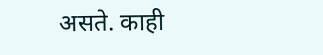असते. काही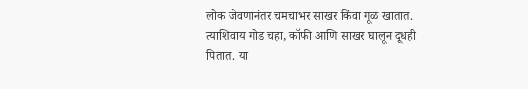लोक जेवणानंतर चमचाभर साखर किंवा गूळ खातात. त्याशिवाय गोड चहा, कॉफी आणि साखर घालून दूधही पितात. या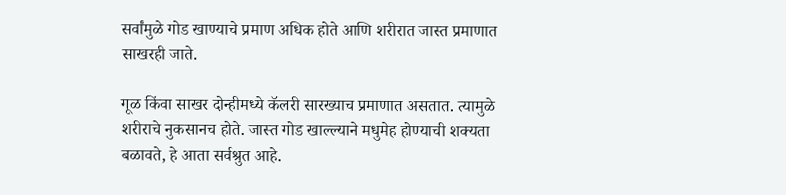सर्वांमुळे गोड खाण्याचे प्रमाण अधिक होते आणि शरीरात जास्त प्रमाणात साखरही जाते.

गूळ किंवा साखर दोन्हीमध्ये कॅलरी सारख्याच प्रमाणात असतात. त्यामुळे शरीराचे नुकसानच होते. जास्त गोड खाल्ल्याने मधुमेह होण्याची शक्यता बळावते, हे आता सर्वश्रुत आहे.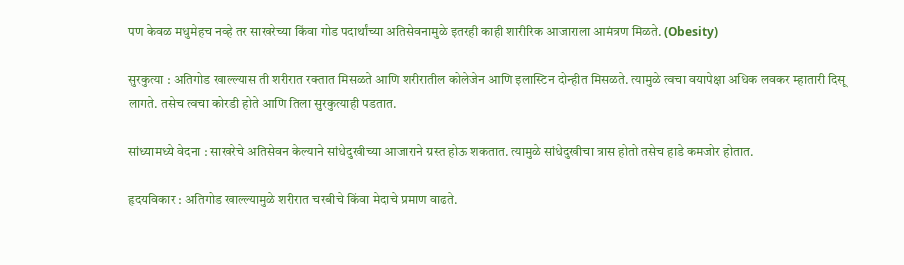पण केवळ मधुमेहच नव्हे तर साखरेच्या किंवा गोड पदार्थांच्या अतिसेवनामुळे इतरही काही शारीरिक आजाराला आमंत्रण मिळते. (Obesity)

सुरकुत्या : अतिगोड खाल्ल्यास ती शरीरात रक्तात मिसळते आणि शरीरातील कोलेजेन आणि इलास्टिन दोन्हीत मिसळते. त्यामुळे त्वचा वयापेक्षा अधिक लवकर म्हातारी दिसू लागते. तसेच त्वचा कोरडी होते आणि तिला सुरकुत्याही पडतात.

सांध्यामध्ये वेदना : साखरेचे अतिसेवन केल्याने सांधेदुखीच्या आजाराने ग्रस्त होऊ शकतात. त्यामुळे सांधेदुखीचा त्रास होतो तसेच हाडे कमजोर होतात.

हृदयविकार : अतिगोड खाल्ल्यामुळे शरीरात चरबीचे किंवा मेदाचे प्रमाण वाढते.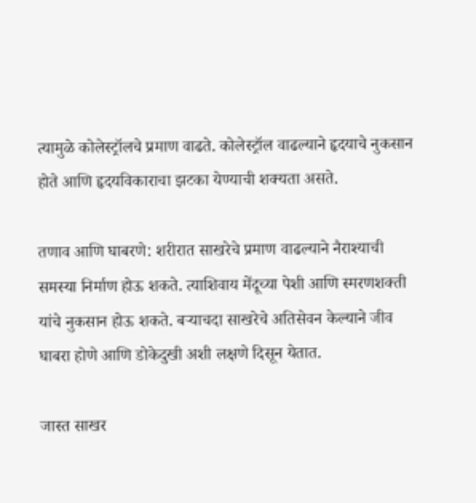त्यामुळे कोलेस्ट्रॉलचे प्रमाण वाढते. कोलेस्ट्रॉल वाढल्याने हृदयाचे नुकसान होते आणि हृदयविकाराचा झटका येण्याची शक्यता असते.

तणाव आणि घाबरणे: शरीरात साखरेचे प्रमाण वाढल्याने नैराश्याची समस्या निर्माण होऊ शकते. त्याशिवाय मेंदूच्या पेशी आणि स्मरणशक्ती यांचे नुकसान होऊ शकते. बऱ्याचदा साखरेचे अतिसेवन केल्याने जीव घाबरा होणे आणि डोकेदुखी अशी लक्षणे दिसून येतात.

जास्त साखर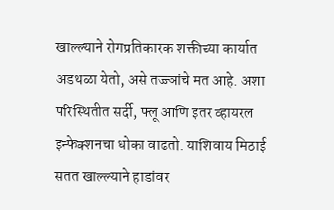खाल्ल्याने रोगप्रतिकारक शक्तीच्या कार्यात अडथळा येतो, असे तज्ज्ञांचे मत आहे. अशा परिस्थितीत सर्दी, फ्लू आणि इतर व्हायरल इन्फेक्शनचा धोका वाढतो. याशिवाय मिठाई सतत खाल्ल्याने हाडांवर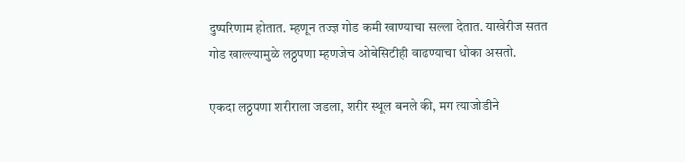दुष्परिणाम होतात. म्हणून तज्ज्ञ गोड कमी खाण्याचा सल्ला देतात. याखेरीज सतत गोड खाल्ल्यामुळे लठ्ठपणा म्हणजेच ओबेसिटीही वाढण्याचा धोका असतो.

एकदा लठ्ठपणा शरीराला जडला, शरीर स्थूल बनले की, मग त्याजोडीने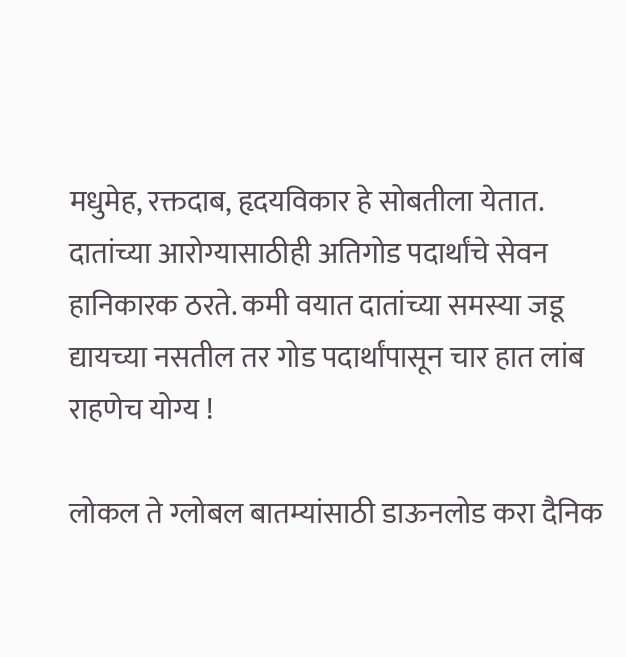मधुमेह, रक्तदाब, हृदयविकार हे सोबतीला येतात. दातांच्या आरोग्यासाठीही अतिगोड पदार्थांचे सेवन हानिकारक ठरते. कमी वयात दातांच्या समस्या जडू द्यायच्या नसतील तर गोड पदार्थांपासून चार हात लांब राहणेच योग्य !

लोकल ते ग्लोबल बातम्यांसाठी डाऊनलोड करा दैनिक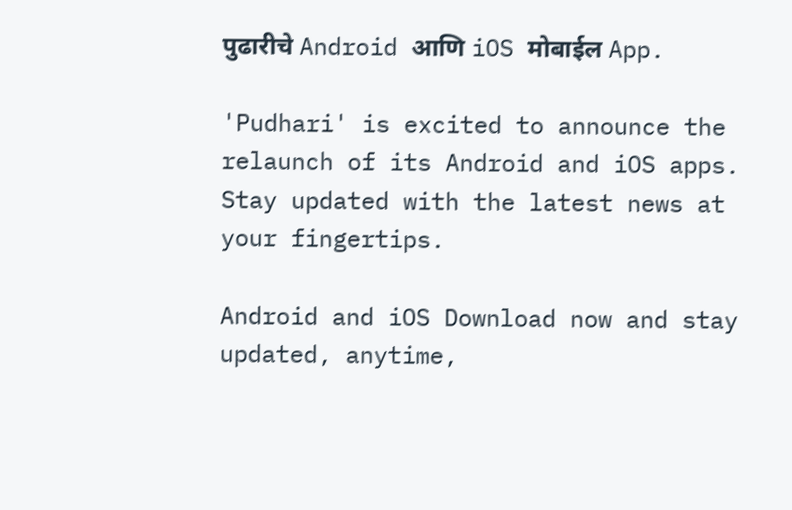पुढारीचे Android आणि iOS मोबाईल App.

'Pudhari' is excited to announce the relaunch of its Android and iOS apps. Stay updated with the latest news at your fingertips.

Android and iOS Download now and stay updated, anytime,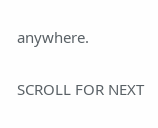anywhere.

SCROLL FOR NEXT